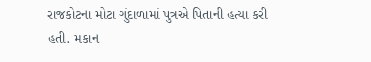રાજકોટના મોટા ગુંદાળામાં પુત્રએ પિતાની હત્યા કરી હતી. મકાન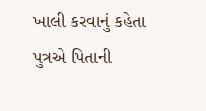ખાલી કરવાનું કહેતા પુત્રએ પિતાની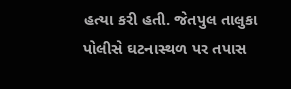હત્યા કરી હતી. જેતપુલ તાલુકા પોલીસે ઘટનાસ્થળ પર તપાસ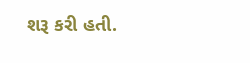શરૂ કરી હતી.